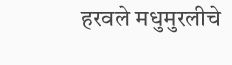हरवले मधुमुरलीचे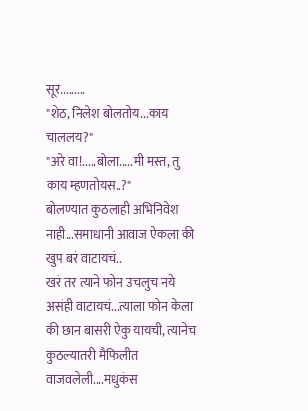सूर.........
"शेठ, निलेश बोलतोय...काय चाललय?"
"अरे वा!.....बोला.....मी मस्त, तु काय म्हणतोयस..?"
बोलण्यात कुठलाही अभिनिवेश नाही...समाधानी आवाज ऐकला की खुप बरं वाटायचं..
खरं तर त्याने फोन उचलुच नये असंही वाटायचं...त्याला फोन केला की छान बासरी ऐकु यायची, त्यानेच कुठल्यातरी मैफिलीत वाजवलेली....मधुकंस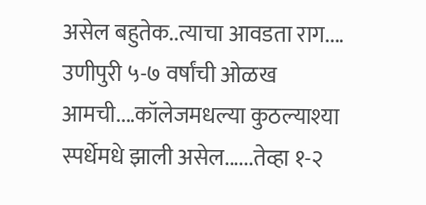असेल बहुतेक..त्याचा आवडता राग....
उणीपुरी ५-७ वर्षांची ओळख आमची....कॉलेजमधल्या कुठल्याश्या स्पर्धेमधे झाली असेल......तेव्हा १-२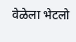वेळेला भेटलो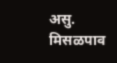असु.
मिसळपाव